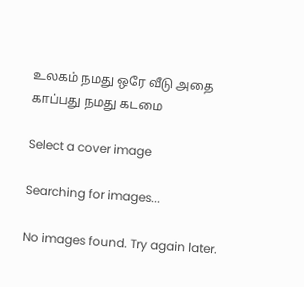உலகம் நமது ஒரே வீடு அதை காப்பது நமது கடமை

Select a cover image

Searching for images...

No images found. Try again later.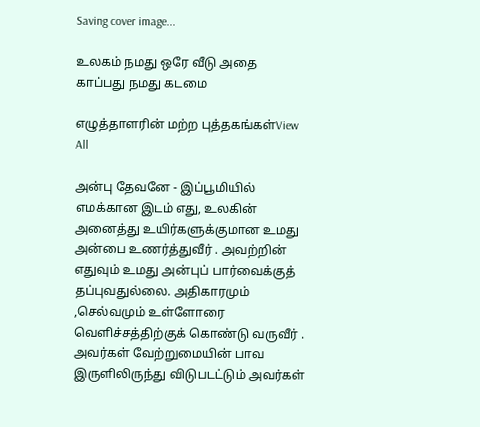Saving cover image...

உலகம் நமது ஒரே வீடு அதை காப்பது நமது கடமை

எழுத்தாளரின் மற்ற புத்தகங்கள்View All

அன்பு தேவனே - இப்பூமியில் எமக்கான இடம் எது, உலகின் அனைத்து உயிர்களுக்குமான உமது அன்பை உணர்த்துவீர் . அவற்றின் எதுவும் உமது அன்புப் பார்வைக்குத் தப்புவதுல்லை. அதிகாரமும் ,செல்வமும் உள்ளோரை வெளிச்சத்திற்குக் கொண்டு வருவீர் . அவர்கள் வேற்றுமையின் பாவ இருளிலிருந்து விடுபடட்டும் அவர்கள்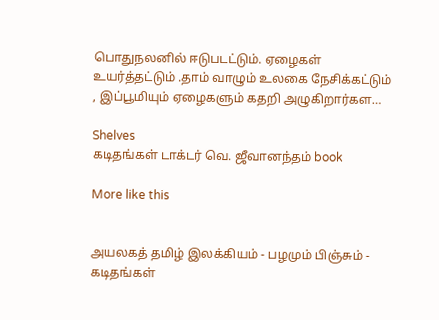பொதுநலனில் ஈடுபடட்டும். ஏழைகள் உயர்த்தட்டும் .தாம் வாழும் உலகை நேசிக்கட்டும் , இப்பூமியும் ஏழைகளும் கதறி அழுகிறார்கள…

Shelves
கடிதங்கள் டாக்டர் வெ. ஜீவானந்தம் book

More like this


அயலகத் தமிழ் இலக்கியம் - பழமும் பிஞ்சும் - கடிதங்கள்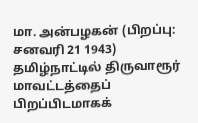மா. அன்பழகன் (பிறப்பு: சனவரி 21 1943) தமிழ்நாட்டில் திருவாரூர் மாவட்டத்தைப் பிறப்பிடமாகக்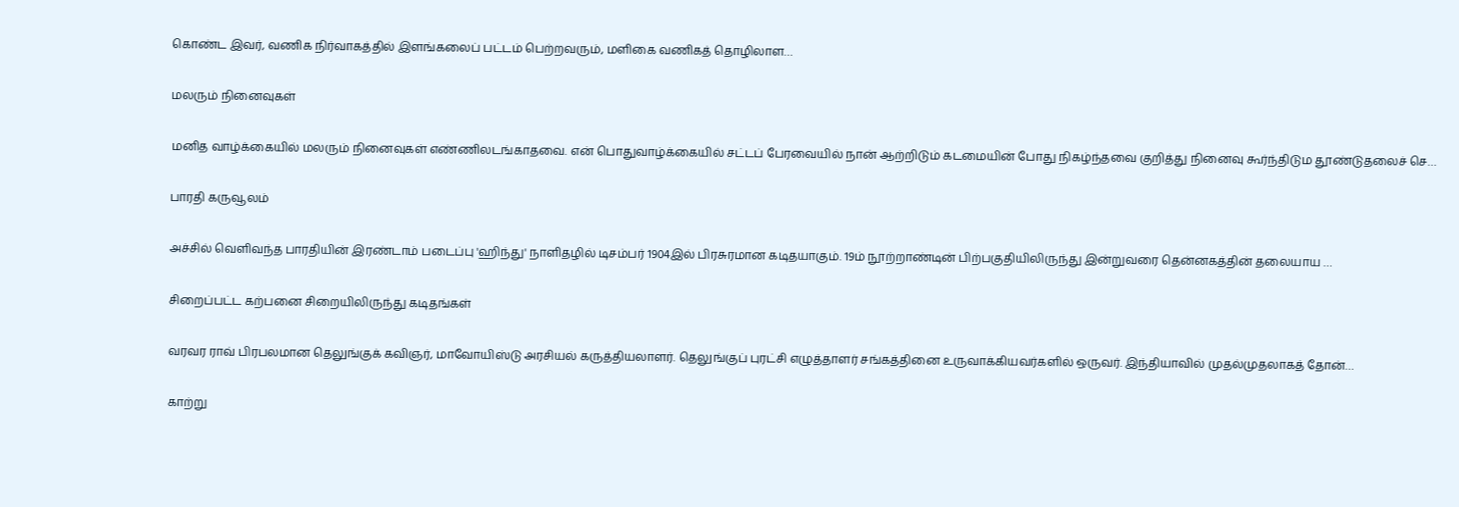கொண்ட இவர், வணிக நிர்வாகத்தில் இளங்கலைப் பட்டம் பெற்றவரும், மளிகை வணிகத் தொழிலாள…

மலரும் நினைவுகள்

மனித வாழ்க்கையில் மலரும் நினைவுகள் எண்ணிலடங்காதவை. என் பொதுவாழ்க்கையில் சட்டப் பேரவையில் நான் ஆற்றிடும் கடமையின் போது நிகழ்ந்தவை குறித்து நினைவு கூர்ந்திடும தூண்டுதலைச் செ…

பாரதி கருவூலம்

அச்சில் வெளிவந்த பாரதியின் இரண்டாம் படைப்பு 'ஹிந்து' நாளிதழில் டிசம்பர் 1904இல் பிரசுரமான கடிதயாகும். 19ம் நூற்றாண்டின் பிற்பகுதியிலிருந்து இன்றுவரை தென்னகத்தின் தலையாய …

சிறைப்பட்ட கற்பனை சிறையிலிருந்து கடிதங்கள்

வரவர ராவ் பிரபலமான தெலுங்குக் கவிஞர், மாவோயிஸ்டு அரசியல் கருத்தியலாளர். தெலுங்குப் புரட்சி எழுத்தாளர் சங்கத்தினை உருவாக்கியவர்களில் ஒருவர். இந்தியாவில் முதல்முதலாகத் தோன்…

காற்று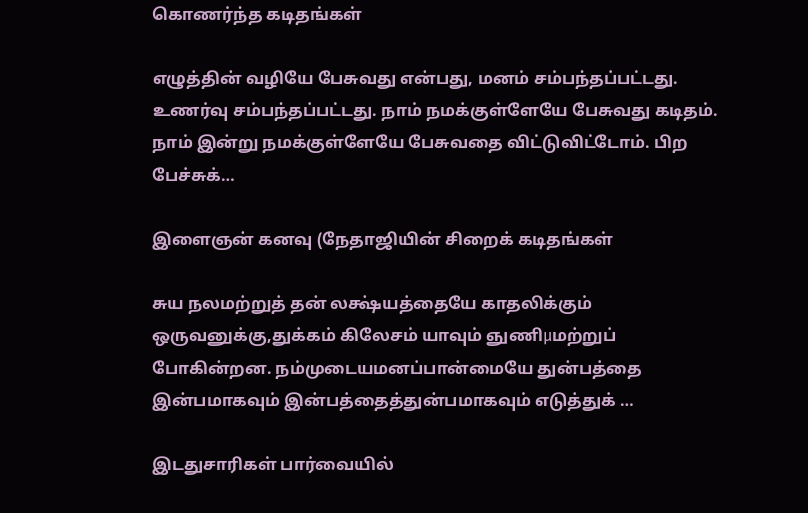கொணர்ந்த கடிதங்கள்

எழுத்தின் வழியே பேசுவது என்பது, மனம் சம்பந்தப்பட்டது. உணர்வு சம்பந்தப்பட்டது. நாம் நமக்குள்ளேயே பேசுவது கடிதம். நாம் இன்று நமக்குள்ளேயே பேசுவதை விட்டுவிட்டோம். பிற பேச்சுக்…

இளைஞன் கனவு (நேதாஜியின் சிறைக் கடிதங்கள்

சுய நலமற்றுத் தன் லக்ஷ்யத்தையே காதலிக்கும் ஒருவனுக்கு,துக்கம் கிலேசம் யாவும் ஞுணிμமற்றுப் போகின்றன. நம்முடையமனப்பான்மையே துன்பத்தை இன்பமாகவும் இன்பத்தைத்துன்பமாகவும் எடுத்துக் …

இடதுசாரிகள் பார்வையில்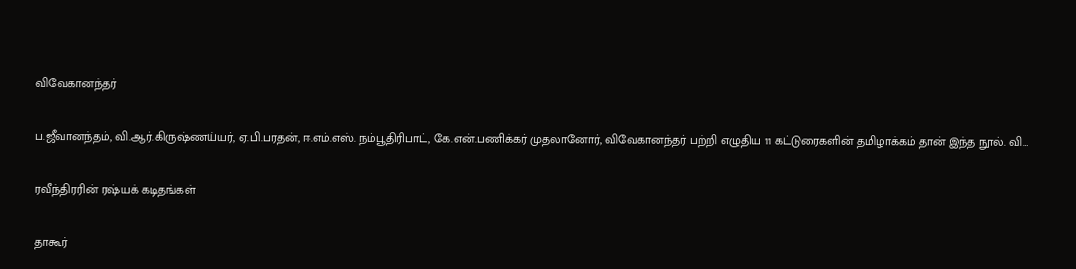விவேகானந்தர்

ப.ஜீவானந்தம், வி.ஆர்.கிருஷ்ணய்யர், ஏ.பி.பரதன், ஈ.எம்.எஸ். நம்பூதிரிபாட், கே.என்.பணிக்கர் முதலானோர், விவேகானந்தர் பற்றி எழுதிய 11 கட்டுரைகளின் தமிழாக்கம் தான் இந்த நூல். வி…

ரவீந்திரரின் ரஷ்யக் கடிதங்கள்

தாகூர்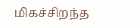மிகச்சிறந்த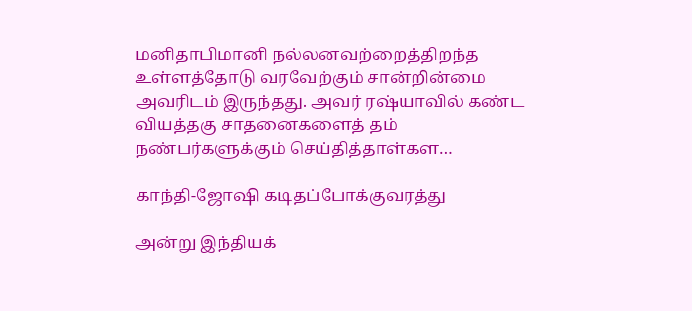மனிதாபிமானி நல்லனவற்றைத்திறந்த உள்ளத்தோடு வரவேற்கும் சான்றின்மை அவரிடம் இருந்தது. அவர் ரஷ்யாவில் கண்ட வியத்தகு சாதனைகளைத் தம் நண்பர்களுக்கும் செய்தித்தாள்கள…

காந்தி-ஜோஷி கடிதப்போக்குவரத்து

அன்று இந்தியக்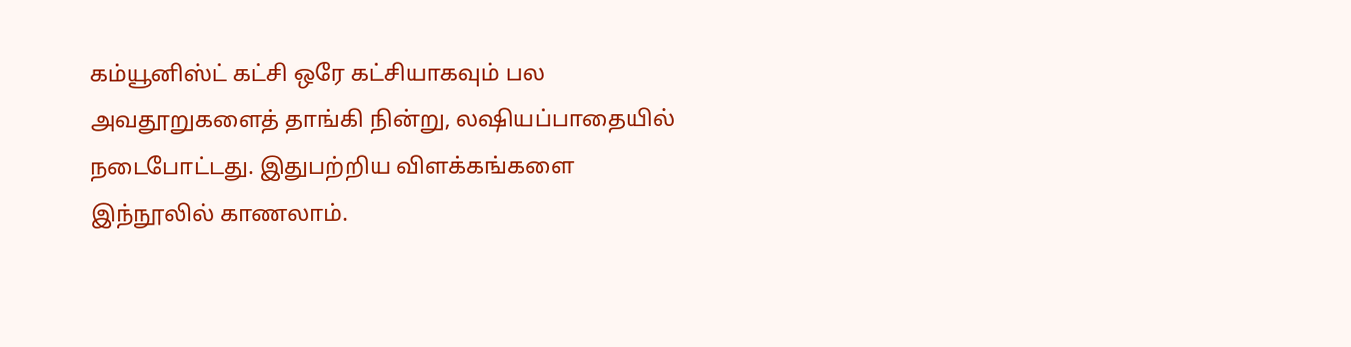கம்யூனிஸ்ட் கட்சி ஒரே கட்சியாகவும் பல அவதூறுகளைத் தாங்கி நின்று, லஷியப்பாதையில் நடைபோட்டது. இதுபற்றிய விளக்கங்களை இந்நூலில் காணலாம்.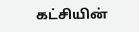கட்சியின்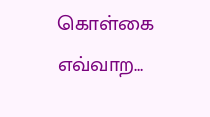கொள்கை எவ்வாற…